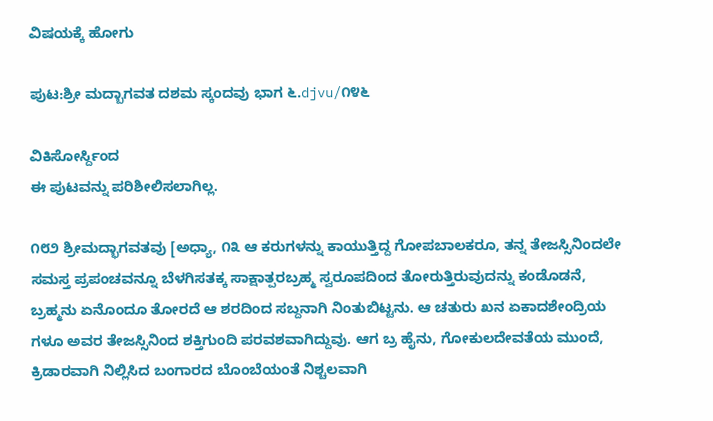ವಿಷಯಕ್ಕೆ ಹೋಗು

ಪುಟ:ಶ್ರೀ ಮದ್ಬಾಗವತ ದಶಮ ಸ್ಕಂದವು ಭಾಗ ೬.djvu/೧೪೬

ವಿಕಿಸೋರ್ಸ್ದಿಂದ
ಈ ಪುಟವನ್ನು ಪರಿಶೀಲಿಸಲಾಗಿಲ್ಲ.

೧೮೨ ಶ್ರೀಮದ್ಭಾಗವತವು [ಅಧ್ಯಾ, ೧೩ ಆ ಕರುಗಳನ್ನು ಕಾಯುತ್ತಿದ್ದ ಗೋಪಬಾಲಕರೂ, ತನ್ನ ತೇಜಸ್ಸಿನಿಂದಲೇ ಸಮಸ್ತ ಪ್ರಪಂಚವನ್ನೂ ಬೆಳಗಿಸತಕ್ಕ ಸಾಕ್ಷಾತ್ಪರಬ್ರಹ್ಮ ಸ್ವರೂಪದಿಂದ ತೋರುತ್ತಿರುವುದನ್ನು ಕಂಡೊಡನೆ, ಬ್ರಹ್ಮನು ಏನೊಂದೂ ತೋರದೆ ಆ ಶರದಿಂದ ಸಬ್ದನಾಗಿ ನಿಂತುಬಿಟ್ಟನು. ಆ ಚತುರು ಖನ ಏಕಾದಶೇಂದ್ರಿಯ ಗಳೂ ಅವರ ತೇಜಸ್ಸಿನಿಂದ ಶಕ್ತಿಗುಂದಿ ಪರವಶವಾಗಿದ್ದುವು. ಆಗ ಬ್ರ ಹೈನು, ಗೋಕುಲದೇವತೆಯ ಮುಂದೆ, ಕ್ರಿಡಾರವಾಗಿ ನಿಲ್ಲಿಸಿದ ಬಂಗಾರದ ಬೊಂಬೆಯಂತೆ ನಿಶ್ಚಲವಾಗಿ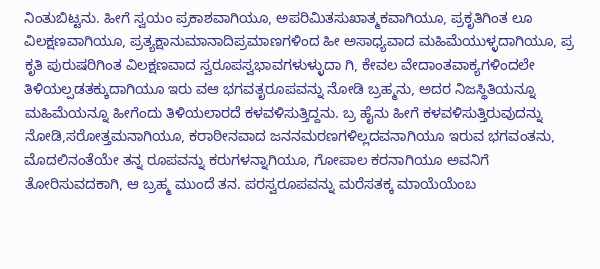ನಿಂತುಬಿಟ್ಟನು. ಹೀಗೆ ಸ್ವಯಂ ಪ್ರಕಾಶವಾಗಿಯೂ, ಅಪರಿಮಿತಸುಖಾತ್ಮಕವಾಗಿಯೂ, ಪ್ರಕೃತಿಗಿಂತ ಲೂ ವಿಲಕ್ಷಣವಾಗಿಯೂ, ಪ್ರತ್ಯಕ್ಷಾನುಮಾನಾದಿಪ್ರಮಾಣಗಳಿಂದ ಹೀ ಅಸಾಧ್ಯವಾದ ಮಹಿಮೆಯುಳ್ಳದಾಗಿಯೂ, ಪ್ರ ಕೃತಿ ಪುರುಷರಿಗಿಂತ ವಿಲಕ್ಷಣವಾದ ಸ್ವರೂಪಸ್ವಭಾವಗಳುಳ್ಳುದಾ ಗಿ, ಕೇವಲ ವೇದಾಂತವಾಕ್ಯಗಳಿಂದಲೇ ತಿಳಿಯಲ್ಪಡತಕ್ಕುದಾಗಿಯೂ ಇರು ವಆ ಭಗವತೃರೂಪವನ್ನು ನೋಡಿ ಬ್ರಹ್ಮನು, ಅದರ ನಿಜಸ್ಥಿತಿಯನ್ನೂ ಮಹಿಮೆಯನ್ನೂ ಹೀಗೆಂದು ತಿಳಿಯಲಾರದೆ ಕಳವಳಿಸುತ್ತಿದ್ದನು. ಬ್ರ ಹೈನು ಹೀಗೆ ಕಳವಳಿಸುತ್ತಿರುವುದನ್ನು ನೋಡಿ,ಸರೋತ್ತಮನಾಗಿಯೂ, ಕರಾಠೀನವಾದ ಜನನಮರಣಗಳಿಲ್ಲದವನಾಗಿಯೂ ಇರುವ ಭಗವಂತನು, ಮೊದಲಿನಂತೆಯೇ ತನ್ನ ರೂಪವನ್ನು ಕರುಗಳನ್ನಾಗಿಯೂ, ಗೋಪಾಲ ಕರನಾಗಿಯೂ ಅವನಿಗೆ ತೋರಿಸುವದಕಾಗಿ, ಆ ಬ್ರಹ್ಮ ಮುಂದೆ ತನ. ಪರಸ್ವರೂಪವನ್ನು ಮರೆಸತಕ್ಕ ಮಾಯೆಯೆಂಬ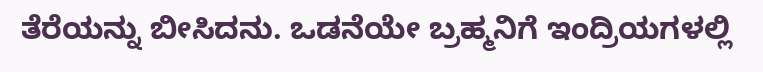ತೆರೆಯನ್ನು ಬೀಸಿದನು. ಒಡನೆಯೇ ಬ್ರಹ್ಮನಿಗೆ ಇಂದ್ರಿಯಗಳಲ್ಲಿ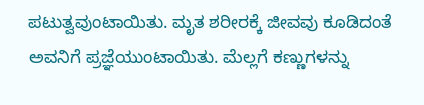ಪಟುತ್ವವುಂಟಾಯಿತು. ಮೃತ ಶರೀರಕ್ಕೆ ಜೀವವು ಕೂಡಿದಂತೆ ಅವನಿಗೆ ಪ್ರಜ್ಞೆಯುಂಟಾಯಿತು. ಮೆಲ್ಲಗೆ ಕಣ್ಣುಗಳನ್ನು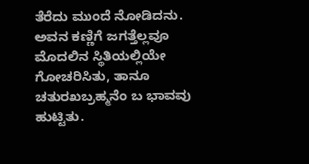ತೆರೆದು ಮುಂದೆ ನೋಡಿದನು. ಅವನ ಕಣ್ಣಿಗೆ ಜಗತ್ತೆಲ್ಲವೂ ಮೊದಲಿನ ಸ್ಥಿತಿಯಲ್ಲಿಯೇ ಗೋಚರಿಸಿತು, ತಾನೂ ಚತುರಖಬ್ರಹ್ಮನೆಂ ಬ ಭಾವವು ಹುಟ್ಟಿತು.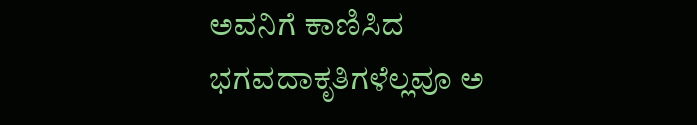ಅವನಿಗೆ ಕಾಣಿಸಿದ ಭಗವದಾಕೃತಿಗಳೆಲ್ಲವೂ ಅ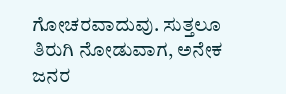ಗೋಚರವಾದುವು. ಸುತ್ತಲೂ ತಿರುಗಿ ನೋಡುವಾಗ, ಅನೇಕ ಜನರ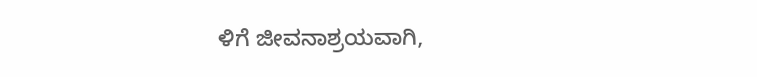ಳಿಗೆ ಜೀವನಾಶ್ರಯವಾಗಿ,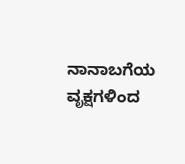ನಾನಾಬಗೆಯ ವೃಕ್ಷಗಳಿಂದ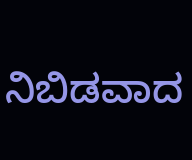ನಿಬಿಡವಾದ